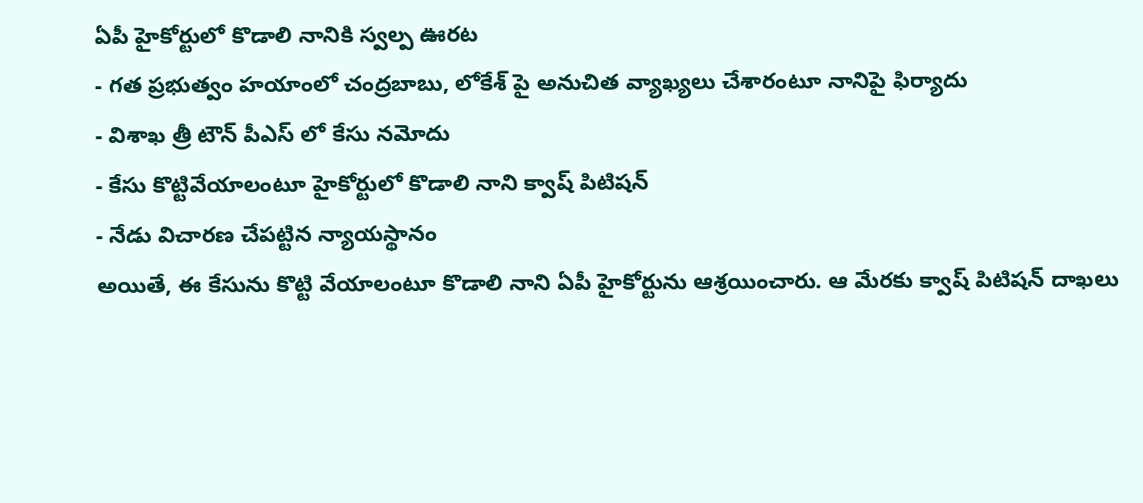ఏపీ హైకోర్టులో కొడాలి నానికి స్వల్ప ఊరట
- గత ప్రభుత్వం హయాంలో చంద్రబాబు, లోకేశ్ పై అనుచిత వ్యాఖ్యలు చేశారంటూ నానిపై ఫిర్యాదు
- విశాఖ త్రీ టౌన్ పీఎస్ లో కేసు నమోదు
- కేసు కొట్టివేయాలంటూ హైకోర్టులో కొడాలి నాని క్వాష్ పిటిషన్
- నేడు విచారణ చేపట్టిన న్యాయస్థానం
అయితే, ఈ కేసును కొట్టి వేయాలంటూ కొడాలి నాని ఏపీ హైకోర్టును ఆశ్రయించారు. ఆ మేరకు క్వాష్ పిటిషన్ దాఖలు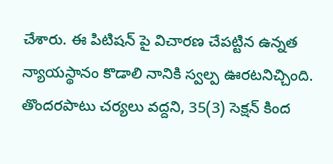చేశారు. ఈ పిటిషన్ పై విచారణ చేపట్టిన ఉన్నత న్యాయస్థానం కొడాలి నానికి స్వల్ప ఊరటనిచ్చింది. తొందరపాటు చర్యలు వద్దని, 35(3) సెక్షన్ కింద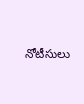నోటీసులు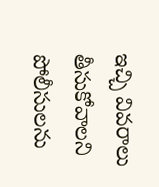ఇచ్చి వివరాలు తీసుకోవాలని పోలీసులను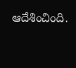ఆదేశించింది.